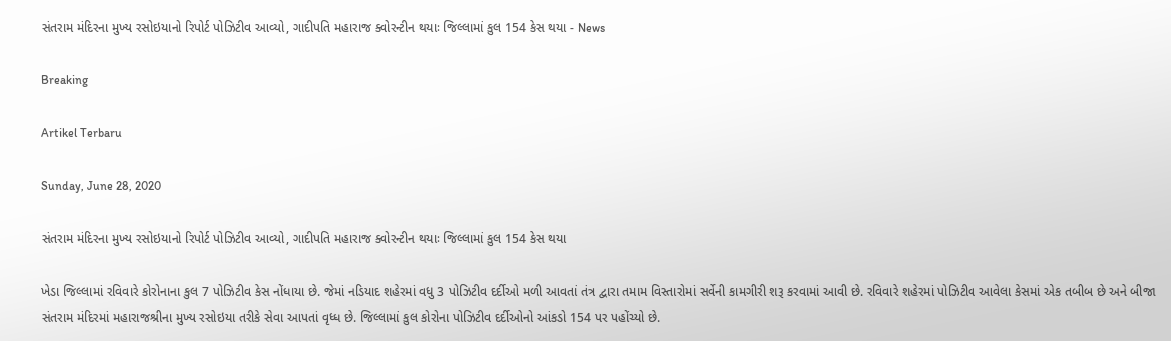સંતરામ મંદિરના મુખ્ય રસોઇયાનો રિપોર્ટ પોઝિટીવ આવ્યો, ગાદીપતિ મહારાજ ક્વોરન્ટીન થયાઃ જિલ્લામાં કુલ 154 કેસ થયા - News

Breaking

Artikel Terbaru

Sunday, June 28, 2020

સંતરામ મંદિરના મુખ્ય રસોઇયાનો રિપોર્ટ પોઝિટીવ આવ્યો, ગાદીપતિ મહારાજ ક્વોરન્ટીન થયાઃ જિલ્લામાં કુલ 154 કેસ થયા

ખેડા જિલ્લામાં રવિવારે કોરોનાના કુલ 7 પોઝિટીવ કેસ નોંધાયા છે. જેમાં નડિયાદ શહેરમાં વધુ 3 પોઝિટીવ દર્દીઓ મળી આવતાં તંત્ર દ્વારા તમામ વિસ્તારોમાં સર્વેની કામગીરી શરૂ કરવામાં આવી છે. રવિવારે શહેરમાં પોઝિટીવ આવેલા કેસમાં એક તબીબ છે અને બીજા સંતરામ મંદિરમાં મહારાજશ્રીના મુખ્ય રસોઇયા તરીકે સેવા આપતાં વૃધ્ધ છે. જિલ્લામાં કુલ કોરોના પોઝિટીવ દર્દીઓનો આંકડો 154 પર પહોંચ્યો છે.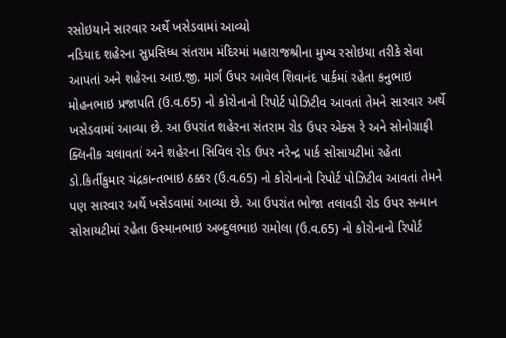રસોઇયાને સારવાર અર્થે ખસેડવામાં આવ્યો
નડિયાદ શહેરના સુપ્રસિધ્ધ સંતરામ મંદિરમાં મહારાજશ્રીના મુખ્ય રસોઇયા તરીકે સેવા આપતાં અને શહેરના આઇ.જી. માર્ગ ઉપર આવેલ શિવાનંદ પાર્કમાં રહેતા કનુભાઇ મોહનભાઇ પ્રજાપતિ (ઉ.વ.65) નો કોરોનાનો રિપોર્ટ પોઝિટીવ આવતાં તેમને સારવાર અર્થે ખસેડવામાં આવ્યા છે. આ ઉપરાંત શહેરના સંતરામ રોડ ઉપર એક્સ રે અને સોનોગ્રાફી ક્લિનીક ચલાવતાં અને શહેરના સિવિલ રોડ ઉપર નરેન્દ્ર પાર્ક સોસાયટીમાં રહેતા ડો.કિર્તીકુમાર ચંદ્રકાન્તભાઇ ઠક્કર (ઉ.વ.65) નો કોરોનાનો રિપોર્ટ પોઝિટીવ આવતાં તેમને પણ સારવાર અર્થે ખસેડવામાં આવ્યા છે. આ ઉપરાંત ભોજા તલાવડી રોડ ઉપર સન્માન સોસાયટીમાં રહેતા ઉસ્માનભાઇ અબ્દુલભાઇ રામોલા (ઉ.વ.65) નો કોરોનાનો રિપોર્ટ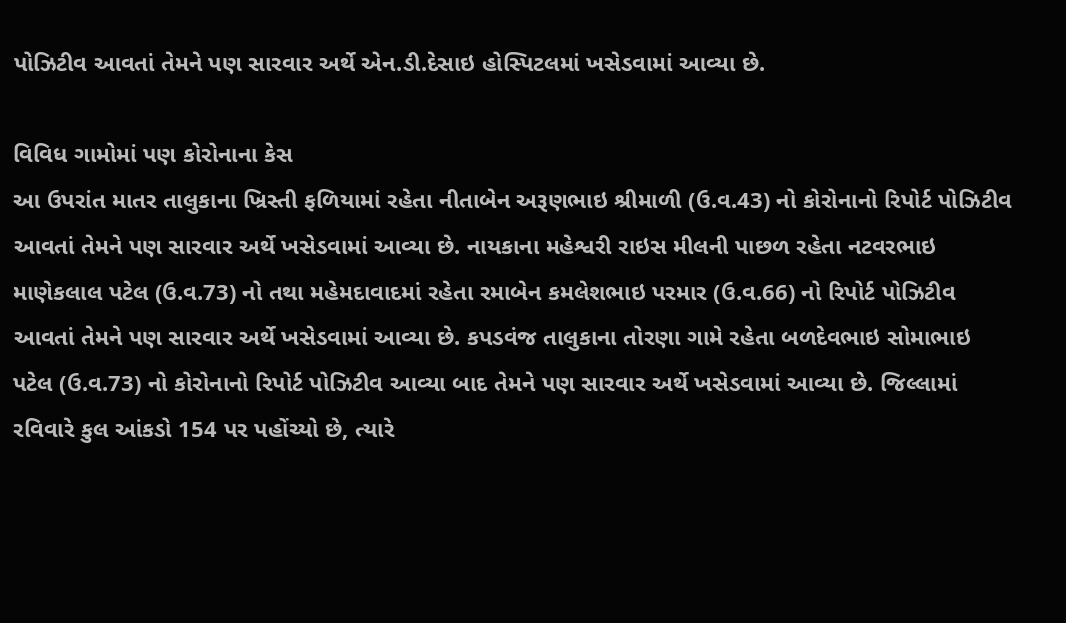પોઝિટીવ આવતાં તેમને પણ સારવાર અર્થે એન.ડી.દેસાઇ હોસ્પિટલમાં ખસેડવામાં આવ્યા છે.

વિવિધ ગામોમાં પણ કોરોનાના કેસ
આ ઉપરાંત માતર તાલુકાના ખ્રિસ્તી ફળિયામાં રહેતા નીતાબેન અરૂણભાઇ શ્રીમાળી (ઉ.વ.43) નો કોરોનાનો રિપોર્ટ પોઝિટીવ આવતાં તેમને પણ સારવાર અર્થે ખસેડવામાં આવ્યા છે. નાયકાના મહેશ્વરી રાઇસ મીલની પાછળ રહેતા નટવરભાઇ માણેકલાલ પટેલ (ઉ.વ.73) નો તથા મહેમદાવાદમાં રહેતા રમાબેન કમલેશભાઇ પરમાર (ઉ.વ.66) નો રિપોર્ટ પોઝિટીવ આવતાં તેમને પણ સારવાર અર્થે ખસેડવામાં આવ્યા છે. કપડવંજ તાલુકાના તોરણા ગામે રહેતા બળદેવભાઇ સોમાભાઇ પટેલ (ઉ.વ.73) નો કોરોનાનો રિપોર્ટ પોઝિટીવ આવ્યા બાદ તેમને પણ સારવાર અર્થે ખસેડવામાં આવ્યા છે. જિલ્લામાં રવિવારે કુલ આંકડો 154 પર પહોંચ્યો છે, ત્યારે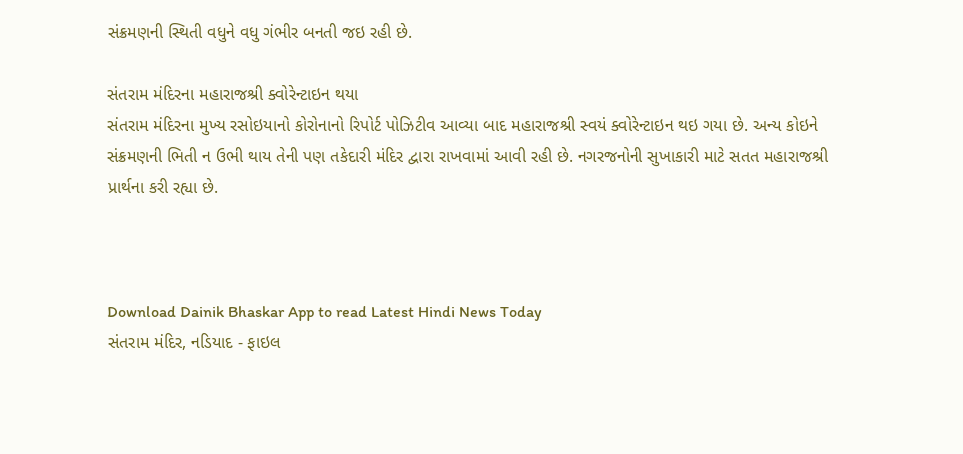સંક્રમણની સ્થિતી વધુને વધુ ગંભીર બનતી જઇ રહી છે.

સંતરામ મંદિરના મહારાજશ્રી ક્વોરેન્ટાઇન થયા
સંતરામ મંદિરના મુખ્ય રસોઇયાનો કોરોનાનો રિપોર્ટ પોઝિટીવ આવ્યા બાદ મહારાજશ્રી સ્વયં ક્વોરેન્ટાઇન થઇ ગયા છે. અન્ય કોઇને સંક્રમણની ભિતી ન ઉભી થાય તેની પણ તકેદારી મંદિર દ્વારા રાખવામાં આવી રહી છે. નગરજનોની સુખાકારી માટે સતત મહારાજશ્રી પ્રાર્થના કરી રહ્યા છે.



Download Dainik Bhaskar App to read Latest Hindi News Today
સંતરામ મંદિર, નડિયાદ - ફાઇલ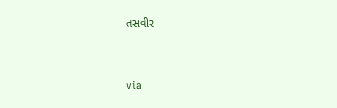તસવીર


via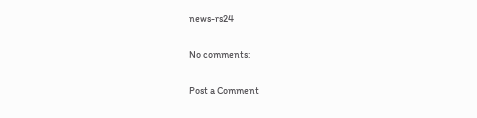news-rs24

No comments:

Post a Comment